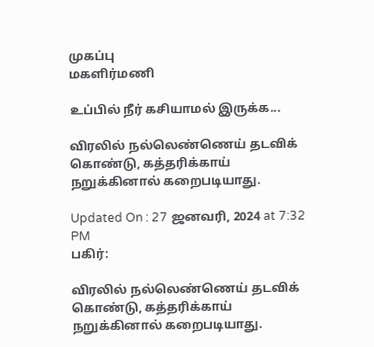முகப்பு
மகளிர்மணி

உப்பில் நீர் கசியாமல் இருக்க...

விரலில் நல்லெண்ணெய் தடவிக் கொண்டு, கத்தரிக்காய் நறுக்கினால் கறைபடியாது.

Updated On : 27 ஜனவரி, 2024 at 7:32 PM
பகிர்:

விரலில் நல்லெண்ணெய் தடவிக் கொண்டு, கத்தரிக்காய் நறுக்கினால் கறைபடியாது.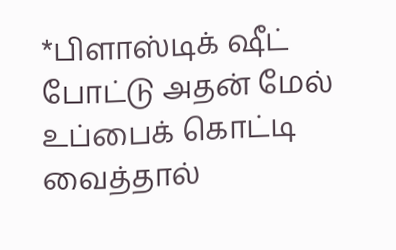*பிளாஸ்டிக் ஷீட் போட்டு அதன் மேல் உப்பைக் கொட்டி வைத்தால்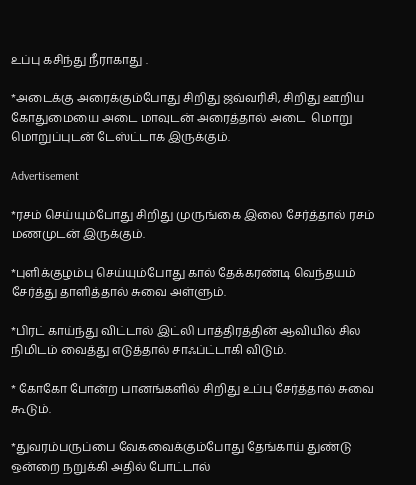உப்பு கசிந்து நீராகாது .

*அடைக்கு அரைக்கும்போது சிறிது ஜவ்வரிசி, சிறிது ஊறிய கோதுமையை அடை மாவுடன் அரைத்தால் அடை  மொறு மொறுப்புடன் டேஸ்ட்டாக இருக்கும்.

Advertisement

*ரசம் செய்யும்போது சிறிது முருங்கை இலை சேர்த்தால் ரசம் மணமுடன் இருக்கும்.

*புளிக்குழம்பு செய்யும்போது கால் தேக்கரண்டி வெந்தயம் சேர்த்து தாளித்தால் சுவை அள்ளும்.

*பிரட் காய்ந்து விட்டால் இட்லி பாத்திரத்தின் ஆவியில் சில நிமிடம் வைத்து எடுத்தால் சாஃப்ட்டாகி விடும்.

* கோகோ போன்ற பானங்களில் சிறிது உப்பு சேர்த்தால் சுவை கூடும்.

*துவரம்பருப்பை வேகவைக்கும்போது தேங்காய் துண்டு ஒன்றை நறுக்கி அதில் போட்டால்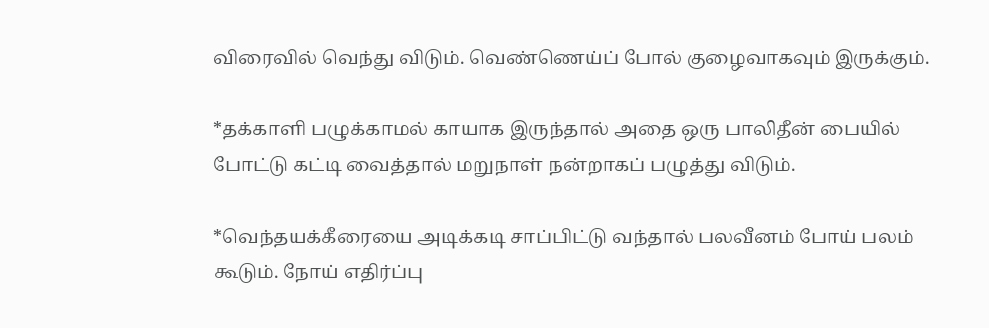விரைவில் வெந்து விடும். வெண்ணெய்ப் போல் குழைவாகவும் இருக்கும்.

*தக்காளி பழுக்காமல் காயாக இருந்தால் அதை ஒரு பாலிதீன் பையில் போட்டு கட்டி வைத்தால் மறுநாள் நன்றாகப் பழுத்து விடும்.

*வெந்தயக்கீரையை அடிக்கடி சாப்பிட்டு வந்தால் பலவீனம் போய் பலம் கூடும். நோய் எதிர்ப்பு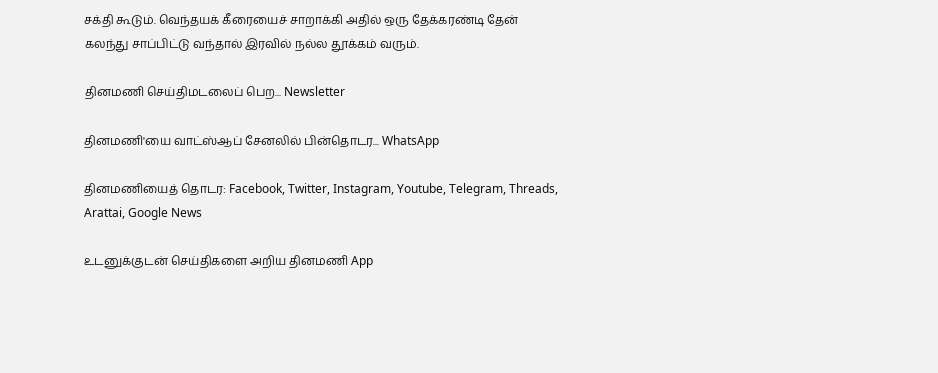சக்தி கூடும். வெந்தயக் கீரையைச் சாறாக்கி அதில் ஒரு தேக்கரண்டி தேன் கலந்து சாப்பிட்டு வந்தால் இரவில் நல்ல தூக்கம் வரும்.

தினமணி செய்திமடலைப் பெற... Newsletter

தினமணி'யை வாட்ஸ்ஆப் சேனலில் பின்தொடர... WhatsApp

தினமணியைத் தொடர: Facebook, Twitter, Instagram, Youtube, Telegram, Threads, Arattai, Google News

உடனுக்குடன் செய்திகளை அறிய தினமணி App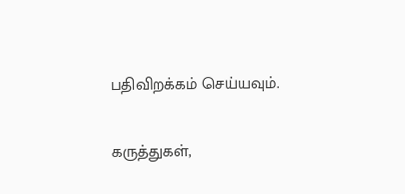பதிவிறக்கம் செய்யவும்.

கருத்துகள்,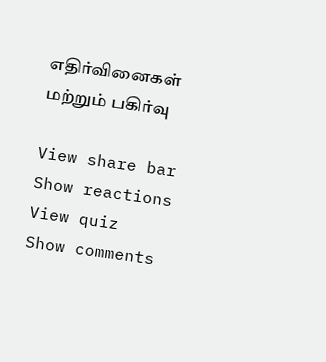எதிர்வினைகள் மற்றும் பகிர்வு

View share bar
Show reactions
View quiz
Show comments